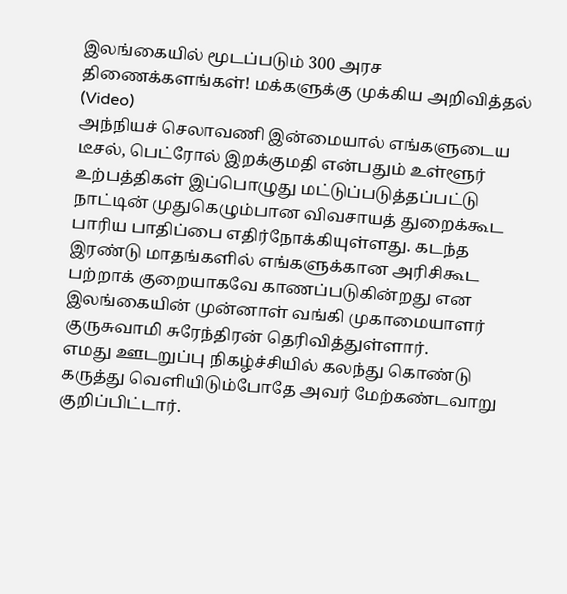இலங்கையில் மூடப்படும் 300 அரச திணைக்களங்கள்! மக்களுக்கு முக்கிய அறிவித்தல் (Video)
அந்நியச் செலாவணி இன்மையால் எங்களுடைய டீசல், பெட்ரோல் இறக்குமதி என்பதும் உள்ளூர் உற்பத்திகள் இப்பொழுது மட்டுப்படுத்தப்பட்டு நாட்டின் முதுகெழும்பான விவசாயத் துறைக்கூட பாரிய பாதிப்பை எதிர்நோக்கியுள்ளது. கடந்த இரண்டு மாதங்களில் எங்களுக்கான அரிசிகூட பற்றாக் குறையாகவே காணப்படுகின்றது என இலங்கையின் முன்னாள் வங்கி முகாமையாளர் குருசுவாமி சுரேந்திரன் தெரிவித்துள்ளார்.
எமது ஊடறுப்பு நிகழ்ச்சியில் கலந்து கொண்டு கருத்து வெளியிடும்போதே அவர் மேற்கண்டவாறு குறிப்பிட்டார்.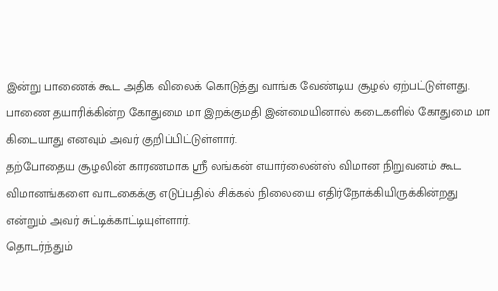இன்று பாணைக் கூட அதிக விலைக் கொடுத்து வாங்க வேண்டிய சூழல் ஏற்பட்டுள்ளது. பாணை தயாரிக்கின்ற கோதுமை மா இறக்குமதி இன்மையினால் கடைகளில் கோதுமை மா கிடையாது எனவும் அவர் குறிப்பிட்டுள்ளார்.
தற்போதைய சூழலின் காரணமாக ஸ்ரீ லங்கன் எயார்லைன்ஸ் விமான நிறுவனம் கூட விமானங்களை வாடகைக்கு எடுப்பதில் சிக்கல் நிலையை எதிர்நோக்கியிருக்கின்றது என்றும் அவர் சுட்டிக்காட்டியுள்ளார்.
தொடர்ந்தும்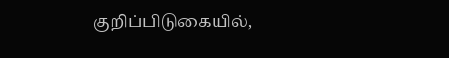குறிப்பிடுகையில்,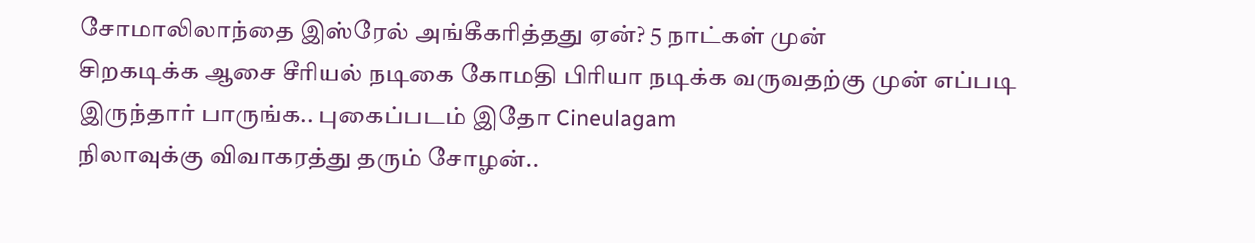சோமாலிலாந்தை இஸ்ரேல் அங்கீகரித்தது ஏன்? 5 நாட்கள் முன்
சிறகடிக்க ஆசை சீரியல் நடிகை கோமதி பிரியா நடிக்க வருவதற்கு முன் எப்படி இருந்தார் பாருங்க.. புகைப்படம் இதோ Cineulagam
நிலாவுக்கு விவாகரத்து தரும் சோழன்..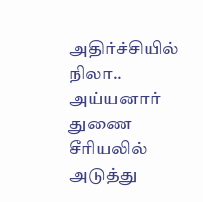அதிர்ச்சியில் நிலா.. அய்யனார் துணை சீரியலில் அடுத்து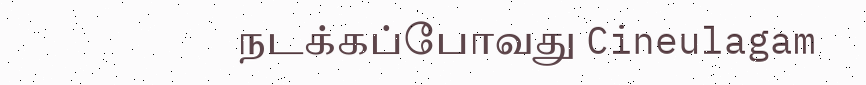நடக்கப்போவது Cineulagam